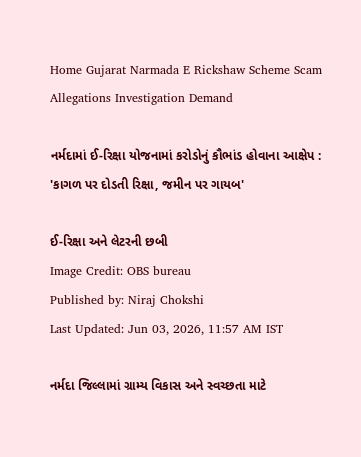Home Gujarat Narmada E Rickshaw Scheme Scam Allegations Investigation Demand

નર્મદામાં ઈ-રિક્ષા યોજનામાં કરોડોનું કૌભાંડ હોવાના આક્ષેપ : 'કાગળ પર દોડતી રિક્ષા, જમીન પર ગાયબ'

ઈ-રિક્ષા અને લેટરની છબી
Image Credit: OBS bureau
Published by: Niraj Chokshi
Last Updated: Jun 03, 2026, 11:57 AM IST

નર્મદા જિલ્લામાં ગ્રામ્ય વિકાસ અને સ્વચ્છતા માટે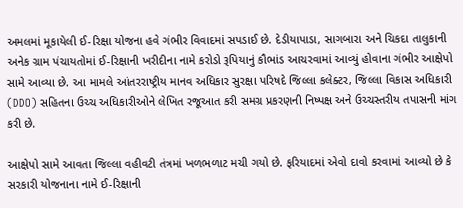અમલમાં મૂકાયેલી ઈ-રિક્ષા યોજના હવે ગંભીર વિવાદમાં સપડાઈ છે. દેડીયાપાડા, સાગબારા અને ચિકદા તાલુકાની અનેક ગ્રામ પંચાયતોમાં ઈ-રિક્ષાની ખરીદીના નામે કરોડો રૂપિયાનું કૌભાંડ આચરવામાં આવ્યું હોવાના ગંભીર આક્ષેપો સામે આવ્યા છે. આ મામલે આંતરરાષ્ટ્રીય માનવ અધિકાર સુરક્ષા પરિષદે જિલ્લા કલેક્ટર, જિલ્લા વિકાસ અધિકારી (DDO) સહિતના ઉચ્ચ અધિકારીઓને લેખિત રજૂઆત કરી સમગ્ર પ્રકરણની નિષ્પક્ષ અને ઉચ્ચસ્તરીય તપાસની માંગ કરી છે.

આક્ષેપો સામે આવતા જિલ્લા વહીવટી તંત્રમાં ખળભળાટ મચી ગયો છે. ફરિયાદમાં એવો દાવો કરવામાં આવ્યો છે કે સરકારી યોજનાના નામે ઈ-રિક્ષાની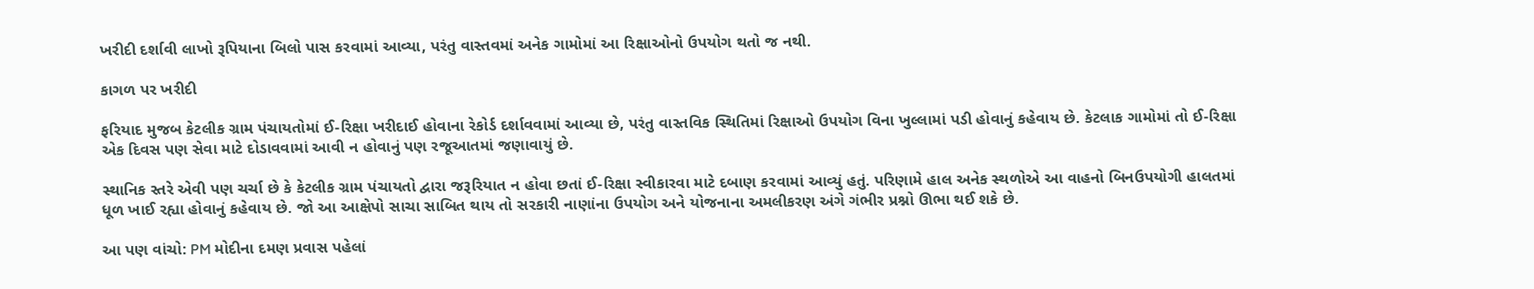ખરીદી દર્શાવી લાખો રૂપિયાના બિલો પાસ કરવામાં આવ્યા, પરંતુ વાસ્તવમાં અનેક ગામોમાં આ રિક્ષાઓનો ઉપયોગ થતો જ નથી.

કાગળ પર ખરીદી

ફરિયાદ મુજબ કેટલીક ગ્રામ પંચાયતોમાં ઈ-રિક્ષા ખરીદાઈ હોવાના રેકોર્ડ દર્શાવવામાં આવ્યા છે, પરંતુ વાસ્તવિક સ્થિતિમાં રિક્ષાઓ ઉપયોગ વિના ખુલ્લામાં પડી હોવાનું કહેવાય છે. કેટલાક ગામોમાં તો ઈ-રિક્ષા એક દિવસ પણ સેવા માટે દોડાવવામાં આવી ન હોવાનું પણ રજૂઆતમાં જણાવાયું છે.

સ્થાનિક સ્તરે એવી પણ ચર્ચા છે કે કેટલીક ગ્રામ પંચાયતો દ્વારા જરૂરિયાત ન હોવા છતાં ઈ-રિક્ષા સ્વીકારવા માટે દબાણ કરવામાં આવ્યું હતું. પરિણામે હાલ અનેક સ્થળોએ આ વાહનો બિનઉપયોગી હાલતમાં ધૂળ ખાઈ રહ્યા હોવાનું કહેવાય છે. જો આ આક્ષેપો સાચા સાબિત થાય તો સરકારી નાણાંના ઉપયોગ અને યોજનાના અમલીકરણ અંગે ગંભીર પ્રશ્નો ઊભા થઈ શકે છે.

આ પણ વાંચો: PM મોદીના દમણ પ્રવાસ પહેલાં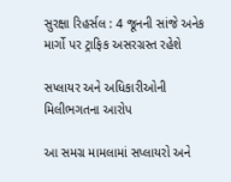સુરક્ષા રિહર્સલ : 4 જૂનની સાંજે અનેક માર્ગો પર ટ્રાફિક અસરગ્રસ્ત રહેશે

સપ્લાયર અને અધિકારીઓની મિલીભગતના આરોપ

આ સમગ્ર મામલામાં સપ્લાયરો અને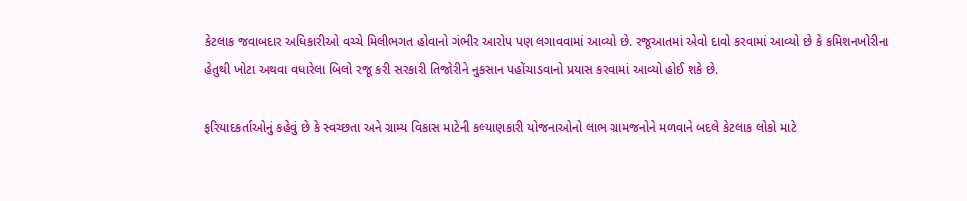કેટલાક જવાબદાર અધિકારીઓ વચ્ચે મિલીભગત હોવાનો ગંભીર આરોપ પણ લગાવવામાં આવ્યો છે. રજૂઆતમાં એવો દાવો કરવામાં આવ્યો છે કે કમિશનખોરીના હેતુથી ખોટા અથવા વધારેલા બિલો રજૂ કરી સરકારી તિજોરીને નુકસાન પહોંચાડવાનો પ્રયાસ કરવામાં આવ્યો હોઈ શકે છે.

ફરિયાદકર્તાઓનું કહેવું છે કે સ્વચ્છતા અને ગ્રામ્ય વિકાસ માટેની કલ્યાણકારી યોજનાઓનો લાભ ગ્રામજનોને મળવાને બદલે કેટલાક લોકો માટે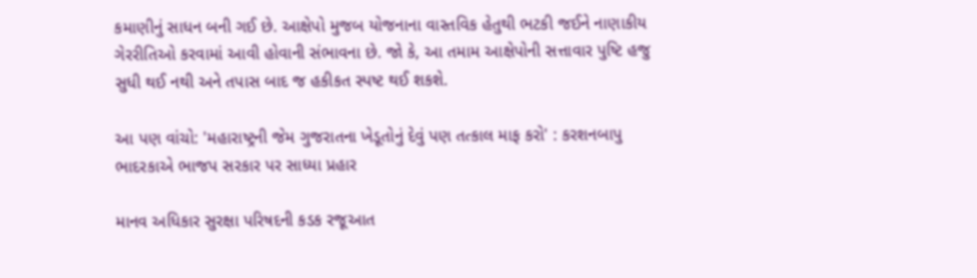કમાણીનું સાધન બની ગઈ છે. આક્ષેપો મુજબ યોજનાના વાસ્તવિક હેતુથી ભટકી જઈને નાણાકીય ગેરરીતિઓ કરવામાં આવી હોવાની સંભાવના છે. જો કે, આ તમામ આક્ષેપોની સત્તાવાર પુષ્ટિ હજુ સુધી થઈ નથી અને તપાસ બાદ જ હકીકત સ્પષ્ટ થઈ શકશે.

આ પણ વાંચો: 'મહારાષ્ટ્રની જેમ ગુજરાતના ખેડૂતોનું દેવું પણ તત્કાલ માફ કરો' : કરશનબાપુ ભાદરકાએ ભાજપ સરકાર પર સાધ્યા પ્રહાર

માનવ અધિકાર સુરક્ષા પરિષદની કડક રજૂઆત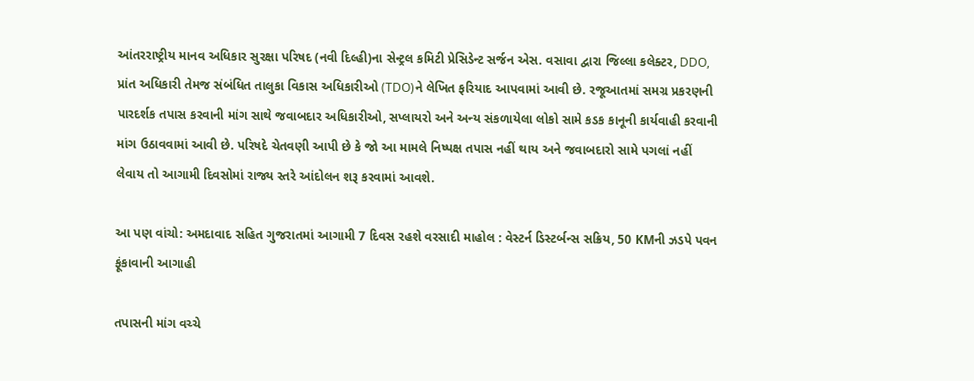આંતરરાષ્ટ્રીય માનવ અધિકાર સુરક્ષા પરિષદ (નવી દિલ્હી)ના સેન્ટ્રલ કમિટી પ્રેસિડેન્ટ સર્જન એસ. વસાવા દ્વારા જિલ્લા કલેક્ટર, DDO, પ્રાંત અધિકારી તેમજ સંબંધિત તાલુકા વિકાસ અધિકારીઓ (TDO)ને લેખિત ફરિયાદ આપવામાં આવી છે. રજૂઆતમાં સમગ્ર પ્રકરણની પારદર્શક તપાસ કરવાની માંગ સાથે જવાબદાર અધિકારીઓ, સપ્લાયરો અને અન્ય સંકળાયેલા લોકો સામે કડક કાનૂની કાર્યવાહી કરવાની માંગ ઉઠાવવામાં આવી છે. પરિષદે ચેતવણી આપી છે કે જો આ મામલે નિષ્પક્ષ તપાસ નહીં થાય અને જવાબદારો સામે પગલાં નહીં લેવાય તો આગામી દિવસોમાં રાજ્ય સ્તરે આંદોલન શરૂ કરવામાં આવશે.

આ પણ વાંચો: અમદાવાદ સહિત ગુજરાતમાં આગામી 7 દિવસ રહશે વરસાદી માહોલ : વેસ્ટર્ન ડિસ્ટર્બન્સ સક્રિય, 50 KMની ઝડપે પવન ફૂંકાવાની આગાહી

તપાસની માંગ વચ્ચે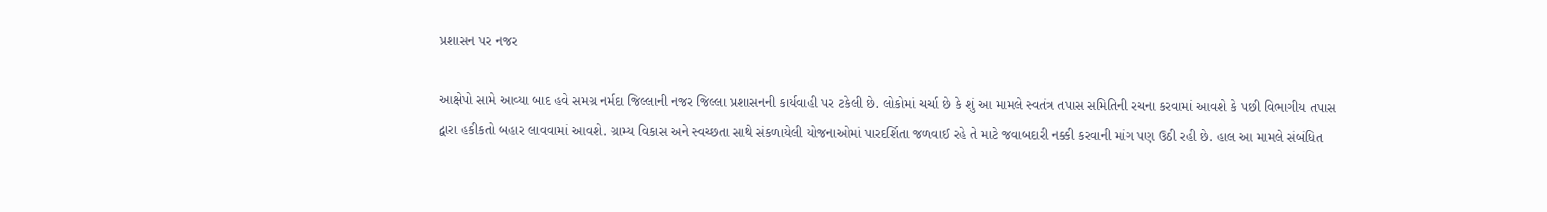પ્રશાસન પર નજર

આક્ષેપો સામે આવ્યા બાદ હવે સમગ્ર નર્મદા જિલ્લાની નજર જિલ્લા પ્રશાસનની કાર્યવાહી પર ટકેલી છે. લોકોમાં ચર્ચા છે કે શું આ મામલે સ્વતંત્ર તપાસ સમિતિની રચના કરવામાં આવશે કે પછી વિભાગીય તપાસ દ્વારા હકીકતો બહાર લાવવામાં આવશે. ગ્રામ્ય વિકાસ અને સ્વચ્છતા સાથે સંકળાયેલી યોજનાઓમાં પારદર્શિતા જળવાઈ રહે તે માટે જવાબદારી નક્કી કરવાની માંગ પણ ઉઠી રહી છે. હાલ આ મામલે સંબંધિત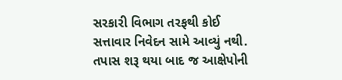સરકારી વિભાગ તરફથી કોઈ સત્તાવાર નિવેદન સામે આવ્યું નથી. તપાસ શરૂ થયા બાદ જ આક્ષેપોની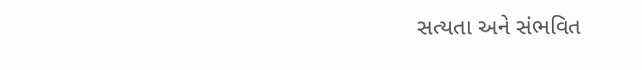સત્યતા અને સંભવિત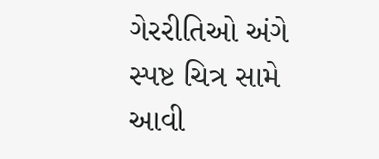ગેરરીતિઓ અંગે સ્પષ્ટ ચિત્ર સામે આવી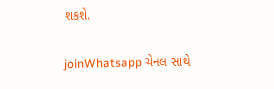શકશે.

joinWhatsapp ચેનલ સાથે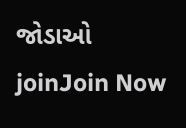જોડાઓ
joinJoin Now